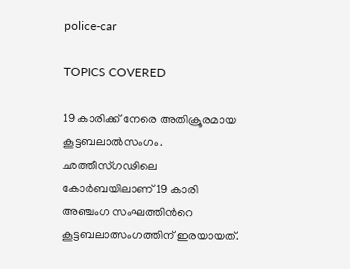police-car

TOPICS COVERED

19 കാരിക്ക് നേരെ അതിക്രൂരമായ കൂട്ടബലാല്‍സംഗം. ഛത്തീസ്‌ഗഢിലെ കോർബയിലാണ് 19 കാരി അഞ്ചംഗ സംഘത്തിന്‍റെ കൂട്ടബലാത്സംഗത്തിന് ഇരയായത്.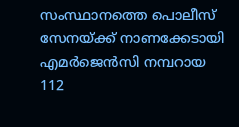സംസ്ഥാനത്തെ പൊലീസ് സേനയ്ക്ക് നാണക്കേടായി എമര്‍ജെന്‍സി നമ്പറായ 112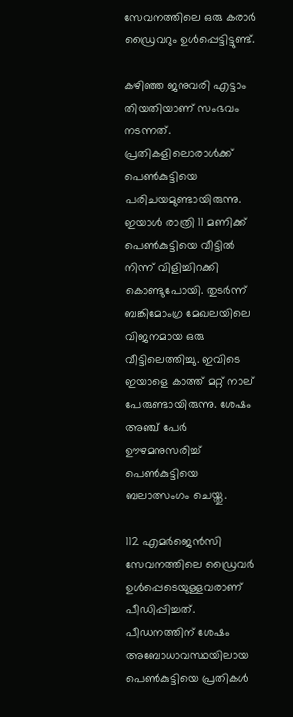സേവനത്തിലെ ഒരു കരാർ ഡ്രൈവറും ഉൾപ്പെട്ടിട്ടുണ്ട്.

കഴിഞ്ഞ ജനുവരി എട്ടാം തിയതിയാണ് സംഭവം നടന്നത്. പ്രതികളിലൊരാള്‍ക്ക് പെണ്‍കുട്ടിയെ പരിചയമുണ്ടായിരുന്നു. ഇയാള്‍ രാത്രി 11 മണിക്ക് പെണ്‍കുട്ടിയെ വീട്ടിൽ നിന്ന് വിളിച്ചിറക്കി കൊണ്ടുപോയി. തുടർന്ന് ബങ്കിമോംഗ്ര മേഖലയിലെ വിജനമായ ഒരു വീട്ടിലെത്തിച്ചു. ഇവിടെ ഇയാളെ കാത്ത് മറ്റ് നാല് പേരുണ്ടായിരുന്നു. ശേഷം അഞ്ച് പേര്‍ ഊഴമനുസരിച്ച് പെണ്‍കുട്ടിയെ ബലാത്സംഗം ചെയ്തു.

112 എമര്‍ജെന്‍സി സേവനത്തിലെ ഡ്രൈവർ ഉൾപ്പെടെയുള്ളവരാണ് പീഡിപ്പിച്ചത്. പീഡനത്തിന് ശേഷം അബോധാവസ്ഥയിലായ പെൺകുട്ടിയെ പ്രതികൾ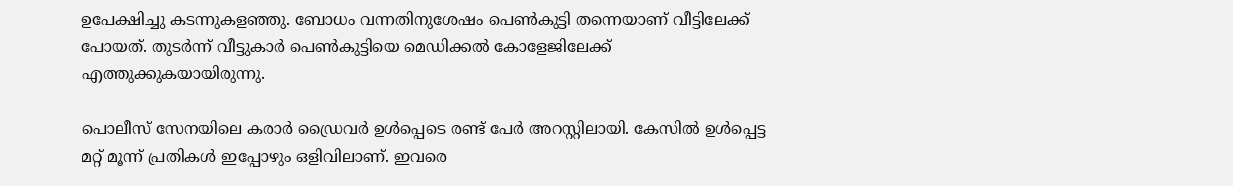ഉപേക്ഷിച്ചു കടന്നുകളഞ്ഞു. ബോധം വന്നതിനുശേഷം പെണ്‍കുട്ടി തന്നെയാണ് വീട്ടിലേക്ക് പോയത്. തുടര്‍ന്ന് വീട്ടുകാര്‍ പെണ്‍കുട്ടിയെ മെഡിക്കല്‍ കോളേജിലേക്ക് എത്തുക്കുകയായിരുന്നു.

പൊലീസ് സേനയിലെ കരാര്‍ ഡ്രൈവര്‍ ഉള്‍പ്പെടെ രണ്ട് പേര്‍ അറസ്റ്റിലായി. കേസിൽ ഉൾപ്പെട്ട മറ്റ് മൂന്ന് പ്രതികൾ ഇപ്പോഴും ഒളിവിലാണ്. ഇവരെ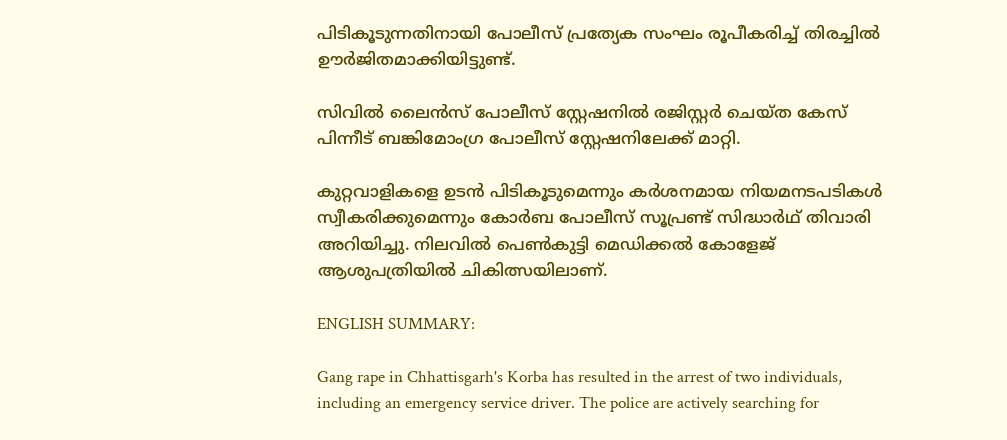പിടികൂടുന്നതിനായി പോലീസ് പ്രത്യേക സംഘം രൂപീകരിച്ച് തിരച്ചിൽ ഊർജിതമാക്കിയിട്ടുണ്ട്.

സിവിൽ ലൈൻസ് പോലീസ് സ്റ്റേഷനിൽ രജിസ്റ്റർ ചെയ്ത കേസ് പിന്നീട് ബങ്കിമോംഗ്ര പോലീസ് സ്റ്റേഷനിലേക്ക് മാറ്റി.

കുറ്റവാളികളെ ഉടൻ പിടികൂടുമെന്നും കർശനമായ നിയമനടപടികൾ സ്വീകരിക്കുമെന്നും കോർബ പോലീസ് സൂപ്രണ്ട് സിദ്ധാർഥ് തിവാരി അറിയിച്ചു. നിലവിൽ പെൺകുട്ടി മെഡിക്കൽ കോളേജ് ആശുപത്രിയിൽ ചികിത്സയിലാണ്.

ENGLISH SUMMARY:

Gang rape in Chhattisgarh's Korba has resulted in the arrest of two individuals, including an emergency service driver. The police are actively searching for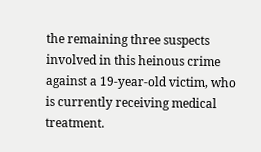the remaining three suspects involved in this heinous crime against a 19-year-old victim, who is currently receiving medical treatment.